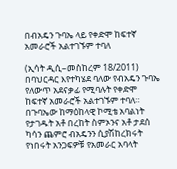በብአዴን ጉባኤ ላይ የቀድሞ ከፍተኛ አመራሮች አልተገኙም ተባለ

(ኢሳት ዲሲ–መስከረም 18/2011) በባህርዳር እየተካሄደ ባለው የብአዴን ጉባኤ የለውጥ አደናቃፊ የሚባሉት የቀድሞ ከፍተኛ አመራሮች አልተገኙም ተባለ። በጉባኤው ከማዕከላዊ ኮሚቴ አባልነት የታገዱት አቶ በረከት ስምኦንና አቶ ታደሰ ካሳን ጨምሮ ብአዴንን ሲያሽከረክሩት የነበሩት አንጋፍዎቹ የአመራር አባላት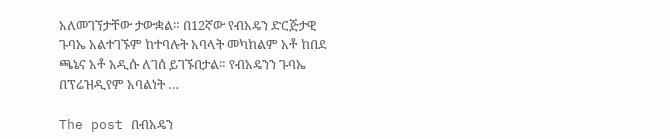አለመገኘታቸው ታውቋል። በ12ኛው የብአዴን ድርጅታዊ ጉባኤ አልተገኙም ከተባሉት አባላት መካከልም አቶ ከበደ ጫኔና አቶ አዲሱ ለገሰ ይገኙበታል። የብአዴንን ጉባኤ በፕሬዝዲየም አባልነት …

The post በብአዴን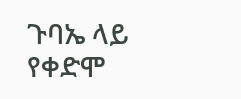ጉባኤ ላይ የቀድሞ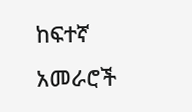ከፍተኛ አመራሮች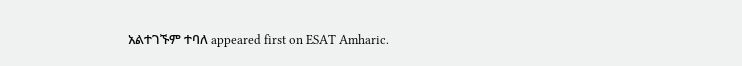አልተገኙም ተባለ appeared first on ESAT Amharic.